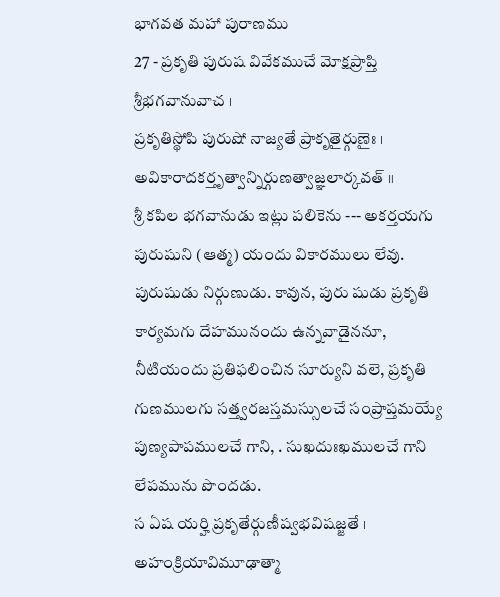భాగవత మహా పురాణము
27 - ప్రకృతి పురుష వివేకముచే మోక్షప్రాప్తి
శ్రీభగవానువాచ ।
ప్రకృతిస్థోపి పురుషో నాజ్యతే ప్రాకృతైర్గుణైః ।
అవికారాదకర్తృత్వాన్నిర్గుణత్వాజ్ఞలార్కవత్ ॥
శ్రీ కపిల భగవానుడు ఇట్లు పలికెను --- అకర్తయగు పురుషుని (ఆత్మ) యందు వికారములు లేవు. పురుషుడు నిర్గుణుడు. కావున, పురు షుడు ప్రకృతి కార్యమగు దేహమునందు ఉన్నవాడైననూ, నీటియందు ప్రతిఫలించిన సూర్యుని వలె, ప్రకృతి గుణములగు సత్త్వరజస్తమస్సులచే సంప్రాప్తమయ్యే పుణ్యపాపములచే గాని, . సుఖదుఃఖములచే గాని లేపమును పొందడు.
స ఏష యర్హి ప్రకృతేర్గుణీష్వభవిషజ్జతే ।
అహంక్రియావిమూఢాత్మా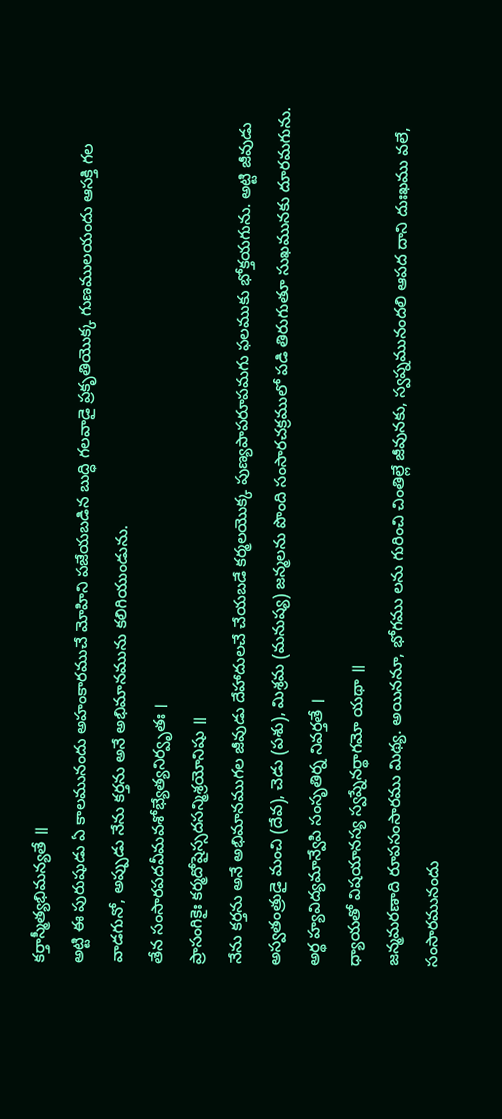కర్తాస్మీత్యభిమన్యతే ॥
అట్టి ఈ పురుషుడు ఏ కాలమునందు అహంకారముచే మోహిని పజేయబడిన బుద్ధి గలవాడై ప్రకృతియొక్క గుణములయందు ఆసక్తి గల వాడగునో, అప్పుడు నేను కర్తను అనే అభిమానమును కలిగియుండును.
తేన సంసారపదవీమవశోభ్యేత్యనిర్వృతః ।
ప్రాసంగికైః కర్మదోషైస్సదసన్మిశ్రయోనిషు ॥
నేను కర్తను అనే అభిమానముగల జీవుడు దేహాదులచే చేయబడే కర్మలయొక్క పుణ్యపాపరూపమగు ఫలముకు భోక్తయగును. అట్టి జీవుడు అస్వతంత్రుడై మంచి (దేవ), చెడు (పశు), మిశ్రమ (మనుష్య) జన్మలను పొంది సంసారచక్రములో పడి తిరుగుతూ సుఖమునకు దూరమగును.
అర్థ హ్యవిద్యమాన్వేపి సంసృతిర్న నివర్తతే ।
ధ్యాయతో విషయానస్య స్వప్నేనర్థాగమో యథా ॥
జన్మమరణాది రూపసంసారము మిథ్య. అయిననూ, భోగము లను గురించి చింతిల్లే జీవునకు, స్వప్నమునందలి ఆపద దాని దుఃఖము వలే, సంసారమునందు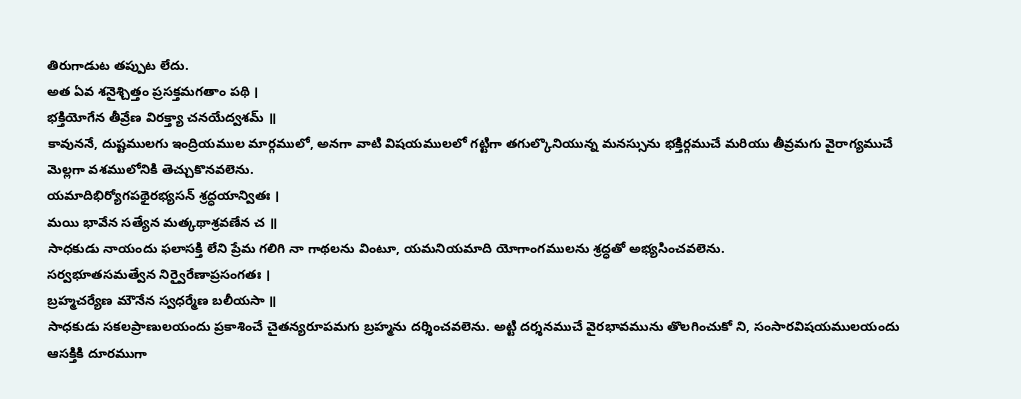తిరుగాడుట తప్పుట లేదు.
అత ఏవ శనైశ్చిత్తం ప్రసక్తమగతాం పథి ।
భక్తియోగేన తీవ్రేణ విరక్త్యా చనయేద్వశమ్ ॥
కావుననే, దుష్టములగు ఇంద్రియముల మార్గములో, అనగా వాటి విషయములలో గట్టిగా తగుల్కొనియున్న మనస్సును భక్తిర్గముచే మరియు తీవ్రమగు వైరాగ్యముచే మెల్లగా వశములోనికి తెచ్చుకొనవలెను.
యమాదిభిర్యోగపథైరభ్యసన్ శ్రద్ధయాన్వితః ।
మయి భావేన సత్యేన మత్కథాశ్రవణేన చ ॥
సాధకుడు నాయందు ఫలాసక్తి లేని ప్రేమ గలిగి నా గాథలను వింటూ, యమనియమాది యోగాంగములను శ్రద్ధతో అభ్యసించవలెను.
సర్వభూతసమత్వేన నిర్వైరేణాప్రసంగతః ।
బ్రహ్మచర్యేణ మౌనేన స్వధర్మేణ బలీయసా ॥
సాధకుడు సకలప్రాణులయందు ప్రకాశించే చైతన్యరూపమగు బ్రహ్మను దర్శించవలెను. అట్టి దర్శనముచే వైరభావమును తొలగించుకో ని, సంసారవిషయములయందు ఆసక్తికి దూరముగా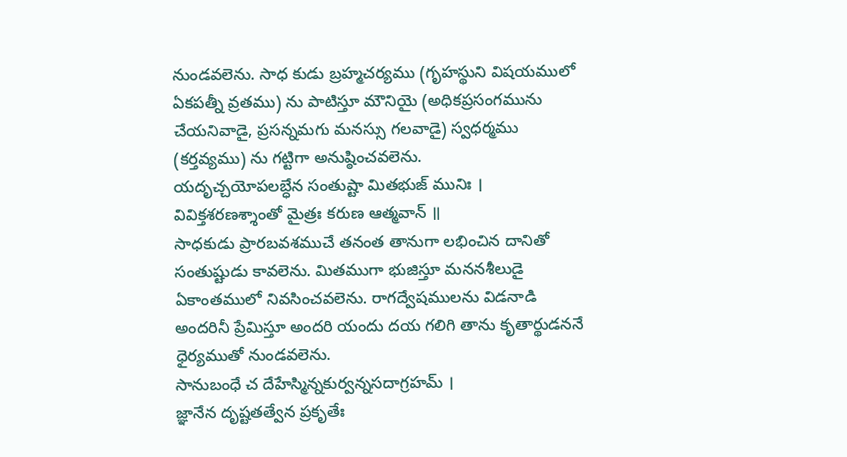నుండవలెను. సాధ కుడు బ్రహ్మచర్యము (గృహస్థుని విషయములో ఏకపత్నీ వ్రతము) ను పాటిస్తూ మౌనియై (అధికప్రసంగమును చేయనివాడై, ప్రసన్నమగు మనస్సు గలవాడై) స్వధర్మము (కర్తవ్యము) ను గట్టిగా అనుష్ఠించవలెను.
యదృచ్చయోపలబ్ధేన సంతుష్టా మితభుజ్ మునిః ।
వివిక్తశరణశ్శాంతో మైత్రః కరుణ ఆత్మవాన్ ॥
సాధకుడు ప్రారబవశముచే తనంత తానుగా లభించిన దానితో సంతుష్టుడు కావలెను. మితముగా భుజిస్తూ మననశీలుడై ఏకాంతములో నివసించవలెను. రాగద్వేషములను విడనాడి అందరినీ ప్రేమిస్తూ అందరి యందు దయ గలిగి తాను కృతార్థుడననే ధైర్యముతో నుండవలెను.
సానుబంధే చ దేహేస్మిన్నకుర్వన్నసదాగ్రహమ్ ।
జ్ఞానేన దృష్టతత్వేన ప్రకృతేః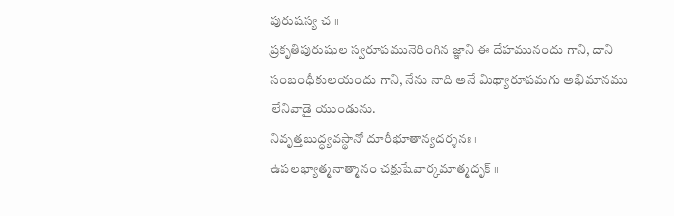పురుషస్య చ ॥
ప్రకృతిపురుషుల స్వరూపమునెరింగిన జ్ఞాని ఈ దేహమునందు గాని, దాని సంబంధీకులయందు గాని, నేను నాది అనే మిథ్యారూపమగు అభిమానము లేనివాడై యుండును.
నివృత్తబుద్ధ్యవస్థానో దూరీభూతాన్యదర్శనః ।
ఉపలభ్యాత్మనాత్మానం చక్షుషేవార్కమాత్మదృక్ ॥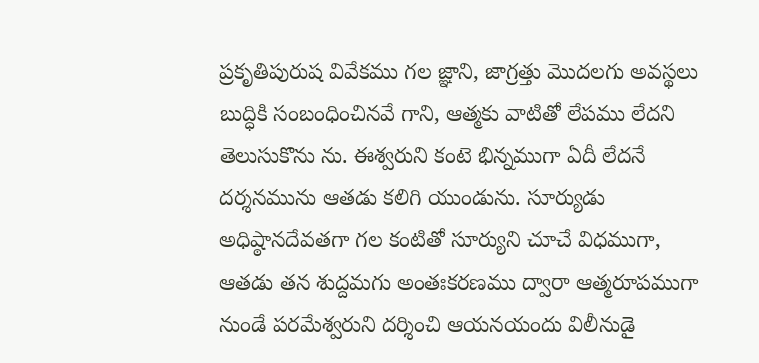ప్రకృతిపురుష వివేకము గల జ్ఞాని, జాగ్రత్తు మొదలగు అవస్థలు బుద్ధికి సంబంధించినవే గాని, ఆత్మకు వాటితో లేపము లేదని తెలుసుకొను ను. ఈశ్వరుని కంటె భిన్నముగా ఏదీ లేదనే దర్శనమును ఆతడు కలిగి యుండును. సూర్యుడు అధిష్ఠానదేవతగా గల కంటితో సూర్యుని చూచే విధముగా, ఆతడు తన శుద్దమగు అంతఃకరణము ద్వారా ఆత్మరూపముగా నుండే పరమేశ్వరుని దర్శించి ఆయనయందు విలీనుడై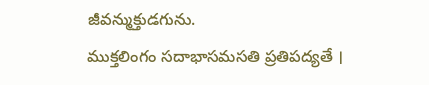జీవన్ముక్తుడగును.
ముక్తలింగం సదాభాసమసతి ప్రతిపద్యతే ।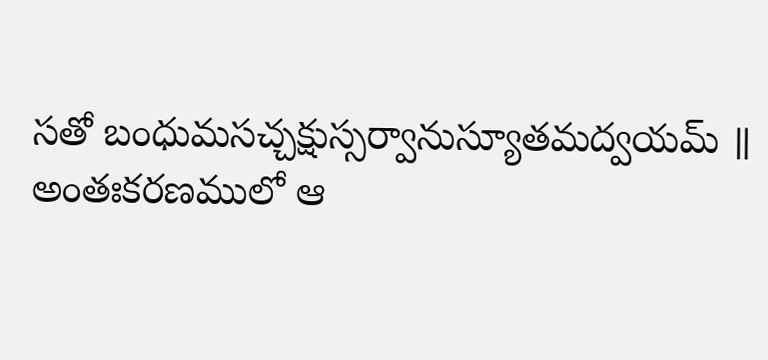సతో బంధుమసచ్చక్షుస్సర్వానుస్యూతమద్వయమ్ ॥
అంతఃకరణములో ఆ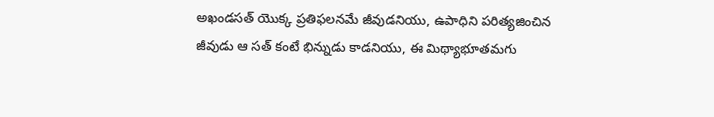అఖండసత్ యొక్క ప్రతిఫలనమే జీవుడనియు, ఉపాధిని పరిత్యజించిన జీవుడు ఆ సత్ కంటే భిన్నుడు కాడనియు, ఈ మిథ్యాభూతమగు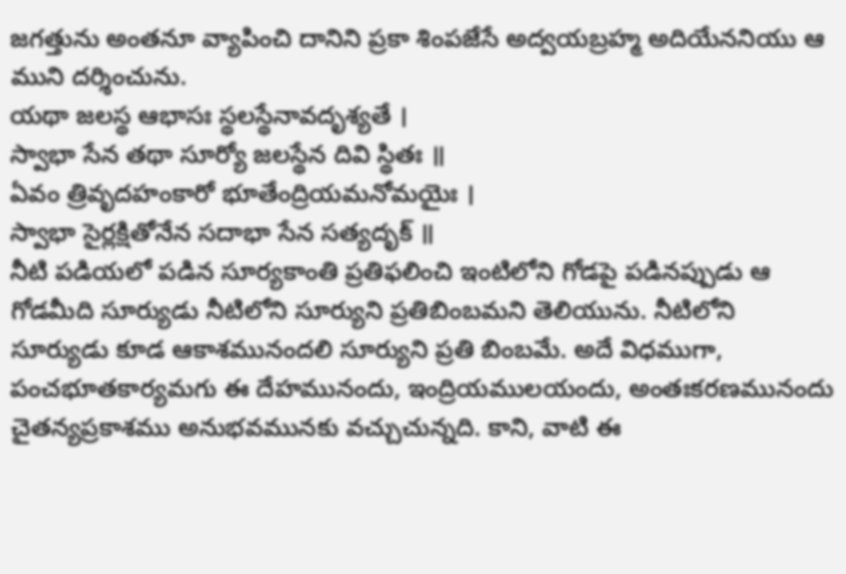జగత్తును అంతనూ వ్యాపించి దానిని ప్రకా శింపజేసే అద్వయబ్రహ్మ అదియేననియు ఆ ముని దర్శించును.
యథా జలస్థ ఆభాసః స్థలస్థేనావదృశ్యతే ।
స్వాభా సేన తథా సూర్యో జలస్థేన దివి స్థితః ॥
ఏవం త్రివృదహంకారో భూతేంద్రియమనోమయైః ।
స్వాభా సైర్లక్షితోనేన సదాభా సేన సత్యదృక్ ॥
నీటి పడియలో పడిన సూర్యకాంతి ప్రతిఫలించి ఇంటిలోని గోడపై పడినప్పుడు ఆ గోడమీది సూర్యుడు నీటిలోని సూర్యుని ప్రతిబింబమని తెలియును. నీటిలోని సూర్యుడు కూడ ఆకాశమునందలి సూర్యుని ప్రతి బింబమే. అదే విధముగా, పంచభూతకార్యమగు ఈ దేహమునందు, ఇంద్రియములయందు, అంతఃకరణమునందు చైతన్యప్రకాశము అనుభవమునకు వచ్చుచున్నది. కాని, వాటి ఈ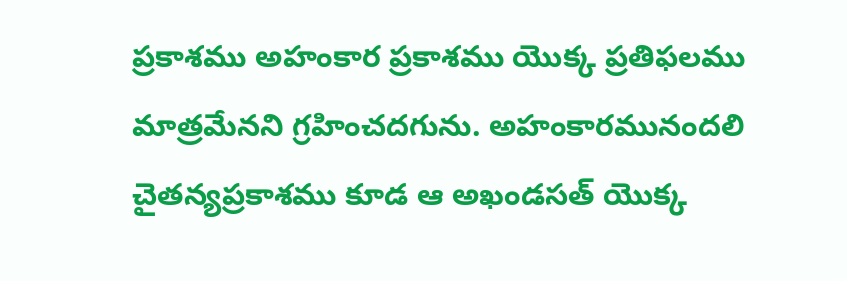ప్రకాశము అహంకార ప్రకాశము యొక్క ప్రతిఫలము మాత్రమేనని గ్రహించదగును. అహంకారమునందలి చైతన్యప్రకాశము కూడ ఆ అఖండసత్ యొక్క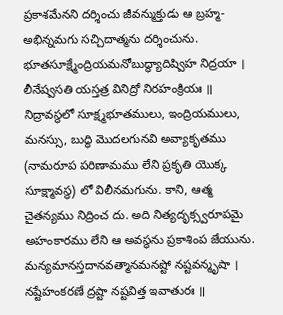ప్రకాశమేనని దర్శించు జీవన్ముక్తుడు ఆ బ్రహ్మ-అభిన్నమగు సచ్చిదాత్మను దర్శించును.
భూతసూక్ష్మేంద్రియమనోబుద్ధ్యాదిష్విహ నిద్రయా ।
లీనేష్వసతి యస్తత్ర వినిద్రో నిరహంక్రియః ॥
నిద్రావస్థలో సూక్ష్మభూతములు, ఇంద్రియములు, మనస్సు, బుద్ధి మొదలగునవి అవ్యాకృతము (నామరూప పరిణామము లేని ప్రకృతి యొక్క సూక్ష్మావస్థ) లో విలీనమగును. కాని, ఆత్మ చైతన్యము నిద్రించ దు. అది నిత్యదృక్స్వరూపమై అహంకారము లేని ఆ అవస్థను ప్రకాశింప జేయును.
మన్యమానస్తదానవత్మానమనష్టో నష్టవన్మృషా ।
నష్టేహంకరణే ద్రష్టా నష్టవిత్త ఇవాతురః ॥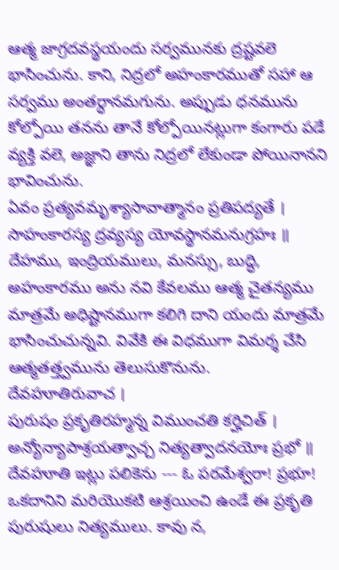ఆత్మ జాగ్రదవస్థయందు సర్వమునకు ద్రష్టవలె భాసించును. కాని, నిద్రలో అహంకారముతో సహా ఆ సర్వము అంతర్ధానమగును. అప్పుడు ధనమును కోల్పోయి తనను తానే కోల్పోయినట్లుగా కంగారు పడే వ్యక్తి వలె, అజ్ఞాని తాను నిద్రలో లేకుండా పోయినానని భావించును.
ఏవం ప్రత్యవమృశ్యాసావాత్మానం ప్రతిపద్యతే ।
సాహంకారస్య ద్రవ్యస్య యోవస్థానమనుగ్రహః ॥
దేహము, ఇంద్రియములు, మనస్సు, బుద్ధి, అహంకారము అను నవి కేవలము ఆత్మ చైతన్యము మాత్రమే అధిష్టానముగా కలిగి దాని యందు మాత్రమే భాసించుచున్నవి. వివేకి ఈ విధముగా విమర్శ చేసి ఆత్మతత్త్వమును తెలుసుకొనును.
దేవహూతిరువాచ ।
పురుషం ప్రకృతిరహ్మన్న విముంచతి కర్హిచిత్ ।
అన్యోన్యాపాశ్రయత్వాచ్చ నిత్యత్వాదనయోః ప్రభో ॥
దేవహూతి ఇట్లు పలికెను --- ఓ పరమేశ్వరా! ప్రభూ! ఒకదానిని మరియొకటి ఆశ్రయించి ఉండే ఈ ప్రకృతి పురుషులు నిత్యములు. కావు న,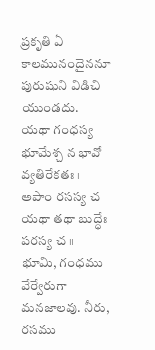ప్రకృతి ఏ కాలమునందైననూ పురుషుని విడిచి యుండదు.
యథా గంధస్య భూమేశ్చ న భావో వ్యతిరేకతః ।
అపాం రసస్య చ యథా తథా బుద్ధేః పరస్య చ ॥
భూమి, గంధము వేర్వేరుగా మనజాలవు. నీరు, రసము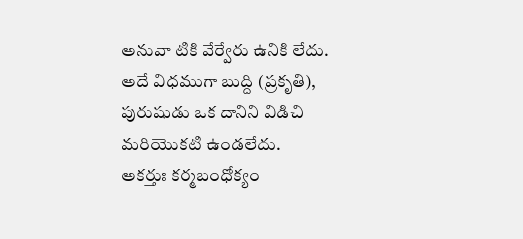అనువా టికి వేర్వేరు ఉనికి లేదు. అదే విధముగా బుద్ది (ప్రకృతి), పురుషుడు ఒక దానిని విడిచి మరియొకటి ఉండలేదు.
అకర్తుః కర్మబంధోక్యం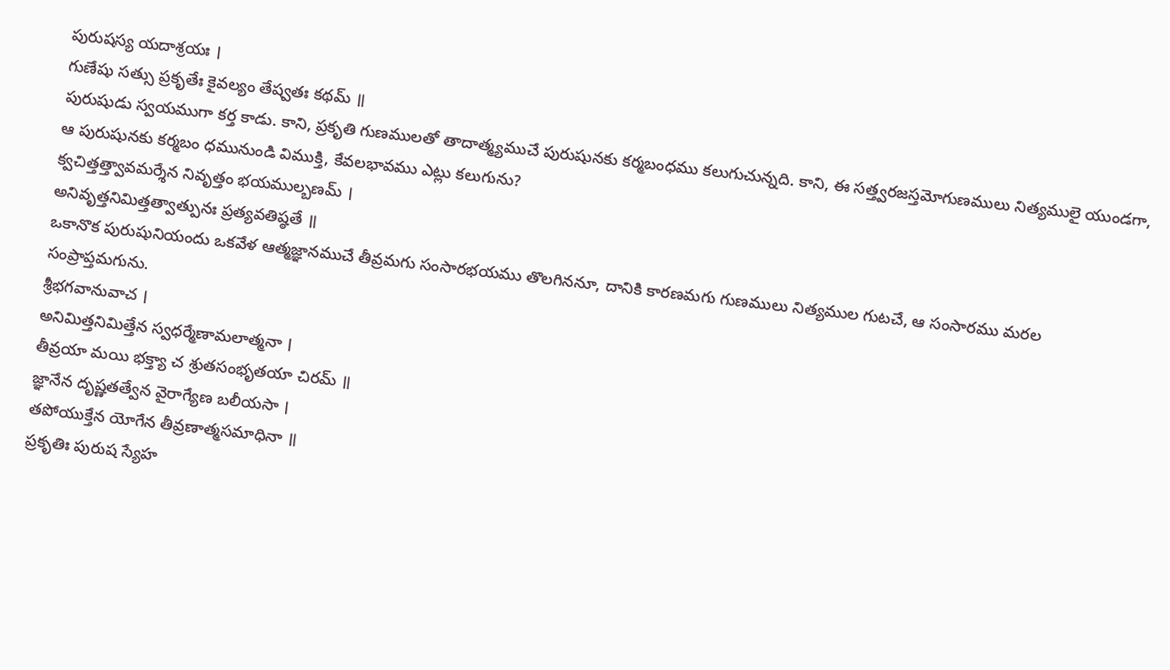పురుషస్య యదాశ్రయః ।
గుణేషు సత్సు ప్రకృతేః కైవల్యం తేష్వతః కథమ్ ॥
పురుషుడు స్వయముగా కర్త కాడు. కాని, ప్రకృతి గుణములతో తాదాత్మ్యముచే పురుషునకు కర్మబంధము కలుగుచున్నది. కాని, ఈ సత్త్వరజస్తమోగుణములు నిత్యములై యుండగా, ఆ పురుషునకు కర్మబం ధమునుండి విముక్తి, కేవలభావము ఎట్లు కలుగును?
క్వచిత్తత్త్వావమర్శేన నివృత్తం భయముల్బణమ్ ।
అనివృత్తనిమిత్తత్వాత్పునః ప్రత్యవతిష్ఠతే ॥
ఒకానొక పురుషునియందు ఒకవేళ ఆత్మజ్ఞానముచే తీవ్రమగు సంసారభయము తొలగిననూ, దానికి కారణమగు గుణములు నిత్యముల గుటచే, ఆ సంసారము మరల సంప్రాప్తమగును.
శ్రీభగవానువాచ ।
అనిమిత్తనిమిత్తేన స్వధర్మేణామలాత్మనా ।
తీవ్రయా మయి భక్త్యా చ శ్రుతసంభృతయా చిరమ్ ॥
జ్ఞానేన దృష్ణతత్వేన వైరాగ్యేణ బలీయసా ।
తపోయుక్తేన యోగేన తీవ్రణాత్మసమాధినా ॥
ప్రకృతిః పురుష స్యేహ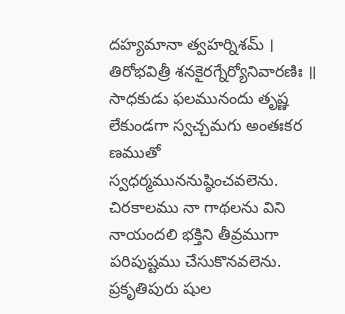దహ్యమానా త్వహర్నిశమ్ ।
తిరోభవిత్రీ శనకైరగ్నేర్యోనివారణిః ॥
సాధకుడు ఫలమునందు తృష్ణ లేకుండగా స్వచ్చమగు అంతఃకర ణముతో స్వధర్మముననుష్ఠించవలెను. చిరకాలము నా గాథలను విని నాయందలి భక్తిని తీవ్రముగా పరిపుష్టము చేసుకొనవలెను. ప్రకృతిపురు షుల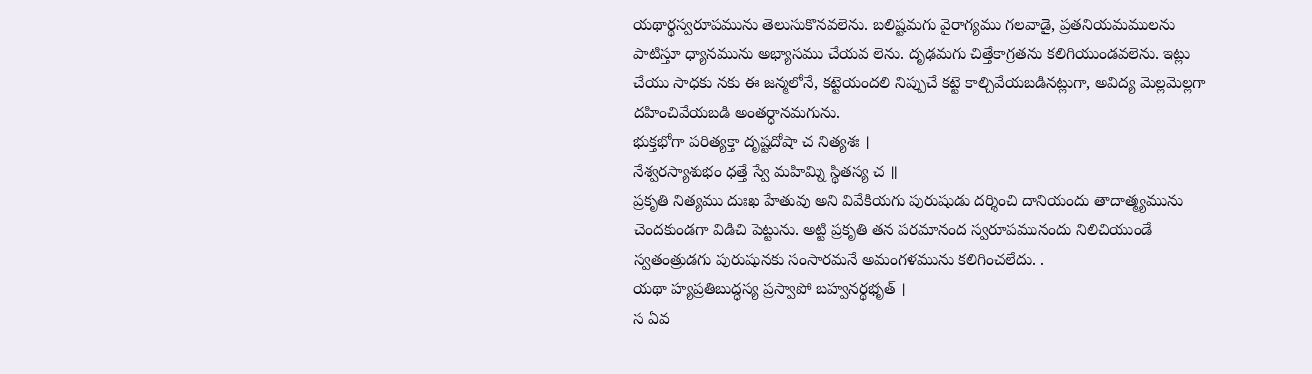యథార్థస్వరూపమును తెలుసుకొనవలెను. బలిష్టమగు వైరాగ్యము గలవాడై, ప్రతనియమములను పాటిస్తూ ధ్యానమును అభ్యాసము చేయవ లెను. దృఢమగు చిత్తేకాగ్రతను కలిగియుండవలెను. ఇట్లు చేయు సాధకు నకు ఈ జన్మలోనే, కట్టెయందలి నిప్పుచే కట్టె కాల్చివేయబడినట్లుగా, అవిద్య మెల్లమెల్లగా దహించివేయబడి అంతర్ధానమగును.
భుక్తభోగా పరిత్యక్తా దృష్టదోషా చ నిత్యశః ।
నేశ్వరస్యాశుభం ధత్తే స్వే మహిమ్ని స్థితస్య చ ॥
ప్రకృతి నిత్యము దుఃఖ హేతువు అని వివేకియగు పురుషుడు దర్శించి దానియందు తాదాత్మ్యమును చెందకుండగా విడిచి పెట్టును. అట్టి ప్రకృతి తన పరమానంద స్వరూపమునందు నిలిచియుండే స్వతంత్రుడగు పురుషునకు సంసారమనే అమంగళమును కలిగించలేదు. .
యథా హ్యప్రతిబుద్ధస్య ప్రస్వాపో బహ్వనర్థభృత్ ।
స ఏవ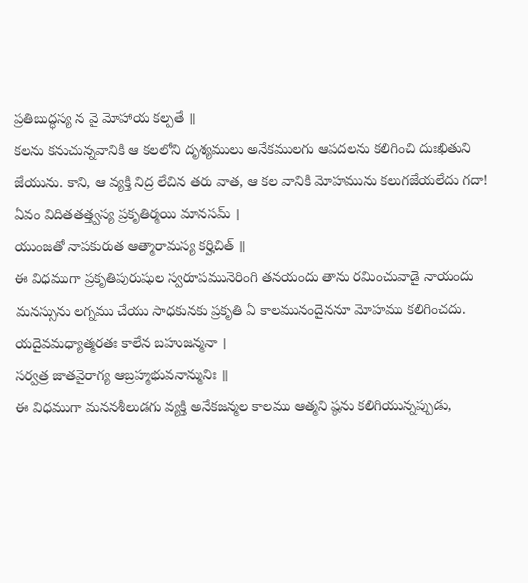ప్రతిబుద్ధస్య న వై మోహాయ కల్పతే ॥
కలను కనుచున్నవానికి ఆ కలలోని దృశ్యములు అనేకములగు ఆపదలను కలిగించి దుఃఖితుని జేయును. కాని, ఆ వ్యక్తి నిద్ర లేచిన తరు వాత, ఆ కల వానికి మోహమును కలుగజేయలేదు గదా!
ఏవం విదితతత్త్వస్య ప్రకృతిర్మయి మానసమ్ ।
యుంజతో నాపకురుత ఆత్మారామస్య కర్హిచిత్ ॥
ఈ విధముగా ప్రకృతిపురుషుల స్వరూపమునెరింగి తనయందు తాను రమించువాడై నాయందు మనస్సును లగ్నము చేయు సాధకునకు ప్రకృతి ఏ కాలమునందైననూ మోహము కలిగించదు.
యదైవమధ్యాత్మరతః కాలేన బహుజన్మనా ।
సర్వత్ర జాతవైరాగ్య ఆబ్రహ్మభువనాన్మునిః ॥
ఈ విధముగా మననశీలుడగు వ్యక్తి అనేకజన్మల కాలము ఆత్మని ష్ఠను కలిగియున్నప్పుడు,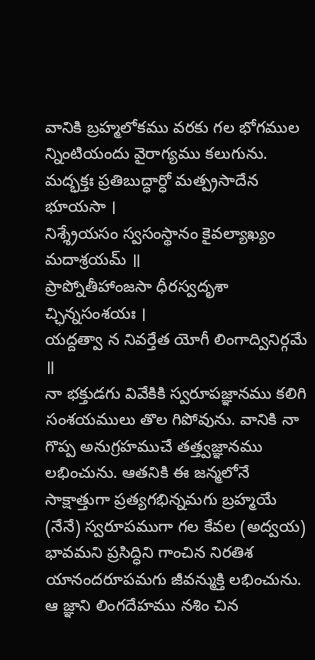వానికి బ్రహ్మలోకము వరకు గల భోగముల న్నింటియందు వైరాగ్యము కలుగును.
మద్భక్తః ప్రతిబుద్ధార్ధో మత్ప్రసాదేన భూయసా ।
నిశ్శ్రేయసం స్వసంస్థానం కైవల్యాఖ్యం మదాశ్రయమ్ ॥
ప్రాప్నోతీహాంజసా ధీరస్వదృశా చ్ఛిన్నసంశయః ।
యద్దత్వా న నివర్తేత యోగీ లింగాద్వినిర్గమే ॥
నా భక్తుడగు వివేకికి స్వరూపజ్ఞానము కలిగి సంశయములు తొల గిపోవును. వానికి నా గొప్ప అనుగ్రహముచే తత్త్వజ్ఞానము లభించును. ఆతనికి ఈ జన్మలోనే సాక్షాత్తుగా ప్రత్యగభిన్నమగు బ్రహ్మయే (నేనే) స్వరూపముగా గల కేవల (అద్వయ) భావమని ప్రసిద్ధిని గాంచిన నిరతిశ యానందరూపమగు జీవన్ముక్తి లభించును. ఆ జ్ఞాని లింగదేహము నశిం చిన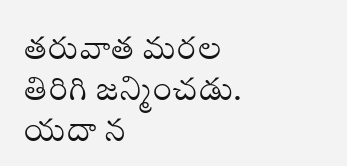తరువాత మరల తిరిగి జన్మించడు.
యదా న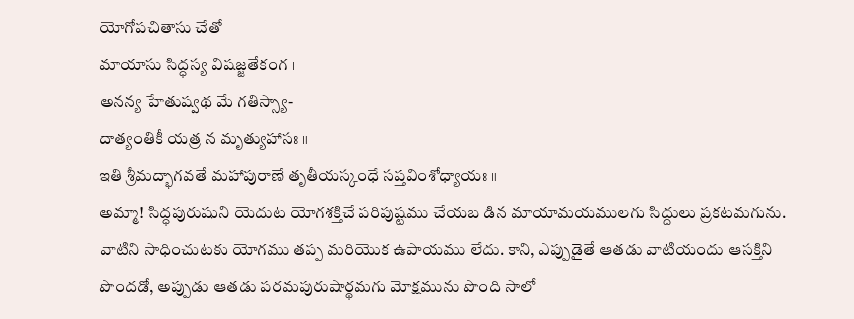యోగోపచితాసు చేతో
మాయాసు సిద్ధస్య విషజ్జతేకంగ ।
అనన్య హేతుష్వథ మే గతిస్స్యా-
దాత్యంతికీ యత్ర న మృత్యుహాసః ॥
ఇతి శ్రీమద్భాగవతే మహాపురాణే తృతీయస్కంధే సప్తవింశోధ్యాయః ॥
అమ్మా! సిద్ధపురుషుని యెదుట యోగశక్తిచే పరిపుష్టము చేయబ డిన మాయామయములగు సిద్దులు ప్రకటమగును. వాటిని సాధించుటకు యోగము తప్ప మరియొక ఉపాయము లేదు. కాని, ఎప్పుడైతే ఆతడు వాటియందు ఆసక్తిని పొందడో, అప్పుడు ఆతడు పరమపురుషార్థమగు మోక్షమును పొంది సాలో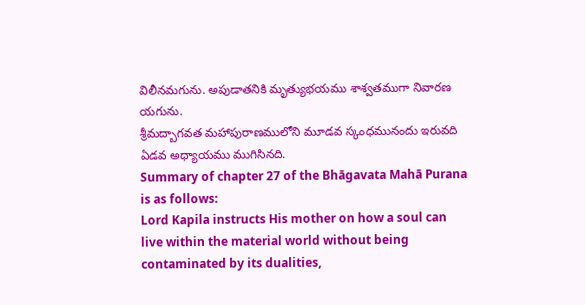విలీనమగును. అపుడాతనికి మృత్యుభయము శాశ్వతముగా నివారణ యగును.
శ్రీమద్బాగవత మహాపురాణములోని మూడవ స్కంధమునందు ఇరువది ఏడవ అధ్యాయము ముగిసినది.
Summary of chapter 27 of the Bhāgavata Mahā Purana is as follows:
Lord Kapila instructs His mother on how a soul can live within the material world without being contaminated by its dualities,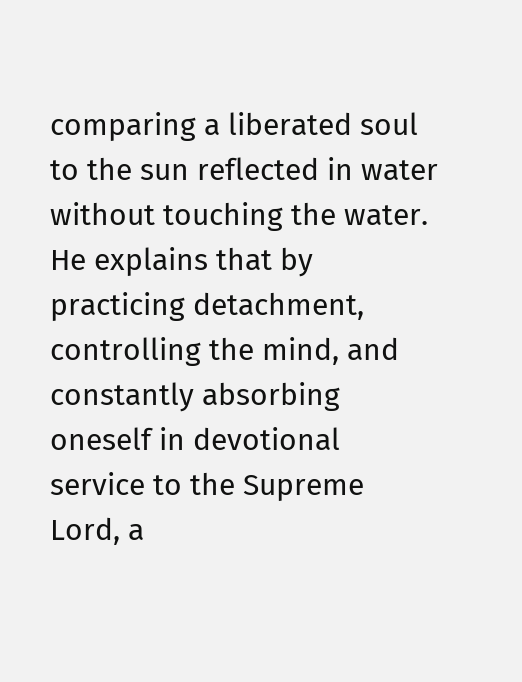comparing a liberated soul to the sun reflected in water without touching the water. He explains that by practicing detachment, controlling the mind, and constantly absorbing oneself in devotional service to the Supreme Lord, a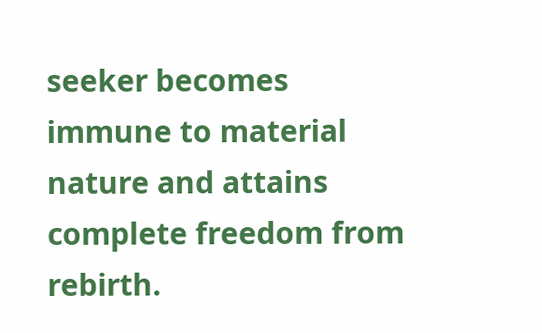seeker becomes immune to material nature and attains complete freedom from rebirth.